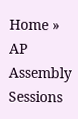Home » AP Assembly Sessions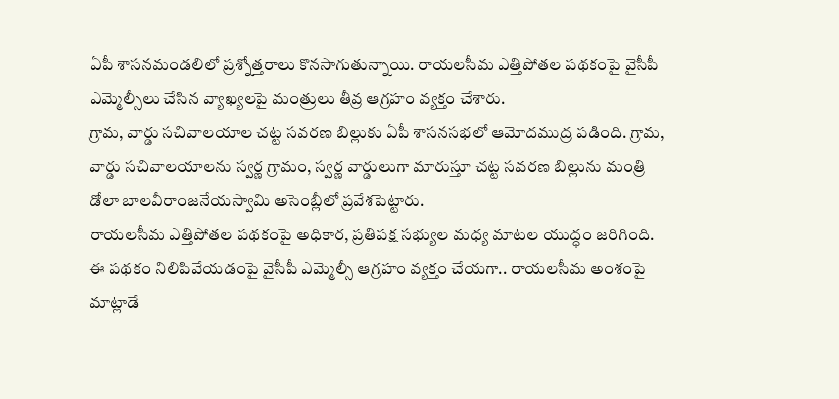ఏపీ శాసనమండలిలో ప్రశ్నోత్తరాలు కొనసాగుతున్నాయి. రాయలసీమ ఎత్తిపోతల పథకంపై వైసీపీ ఎమ్మెల్సీలు చేసిన వ్యాఖ్యలపై మంత్రులు తీవ్ర ఆగ్రహం వ్యక్తం చేశారు.
గ్రామ, వార్డు సచివాలయాల చట్ట సవరణ బిల్లుకు ఏపీ శాసనసభలో ఆమోదముద్ర పడింది. గ్రామ, వార్డు సచివాలయాలను స్వర్ణ గ్రామం, స్వర్ణ వార్డులుగా మారుస్తూ చట్ట సవరణ బిల్లును మంత్రి డోలా బాలవీరాంజనేయస్వామి అసెంబ్లీలో ప్రవేశపెట్టారు.
రాయలసీమ ఎత్తిపోతల పథకంపై అధికార, ప్రతిపక్ష సభ్యుల మధ్య మాటల యుద్ధం జరిగింది. ఈ పథకం నిలిపివేయడంపై వైసీపీ ఎమ్మెల్సీ ఆగ్రహం వ్యక్తం చేయగా.. రాయలసీమ అంశంపై మాట్లాడే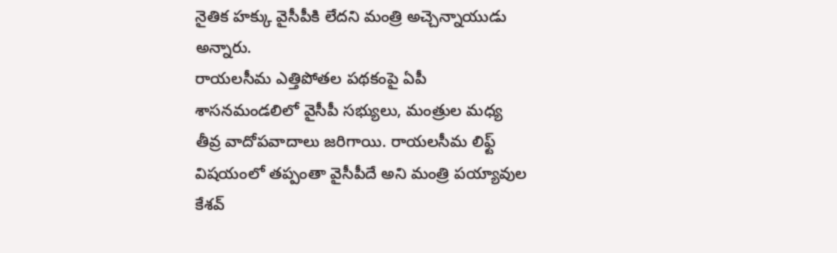నైతిక హక్కు వైసీపీకి లేదని మంత్రి అచ్చెన్నాయుడు అన్నారు.
రాయలసీమ ఎత్తిపోతల పథకంపై ఏపీ శాసనమండలిలో వైసీపీ సభ్యులు, మంత్రుల మధ్య తీవ్ర వాదోపవాదాలు జరిగాయి. రాయలసీమ లిఫ్ట్ విషయంలో తప్పంతా వైసీపీదే అని మంత్రి పయ్యావుల కేశవ్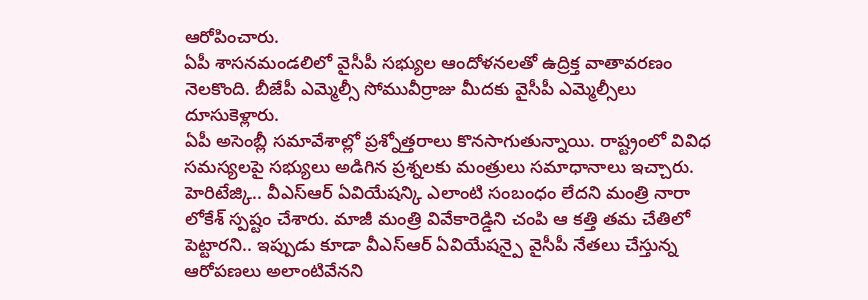ఆరోపించారు.
ఏపీ శాసనమండలిలో వైసీపీ సభ్యుల ఆందోళనలతో ఉద్రిక్త వాతావరణం నెలకొంది. బీజేపీ ఎమ్మెల్సీ సోమువీర్రాజు మీదకు వైసీపీ ఎమ్మెల్సీలు దూసుకెళ్లారు.
ఏపీ అసెంబ్లీ సమావేశాల్లో ప్రశ్నోత్తరాలు కొనసాగుతున్నాయి. రాష్ట్రంలో వివిధ సమస్యలపై సభ్యులు అడిగిన ప్రశ్నలకు మంత్రులు సమాధానాలు ఇచ్చారు.
హెరిటేజ్కి.. వీఎస్ఆర్ ఏవియేషన్కి ఎలాంటి సంబంధం లేదని మంత్రి నారా లోకేశ్ స్పష్టం చేశారు. మాజీ మంత్రి వివేకారెడ్డిని చంపి ఆ కత్తి తమ చేతిలో పెట్టారని.. ఇప్పుడు కూడా వీఎస్ఆర్ ఏవియేషన్పై వైసీపీ నేతలు చేస్తున్న ఆరోపణలు అలాంటివేనని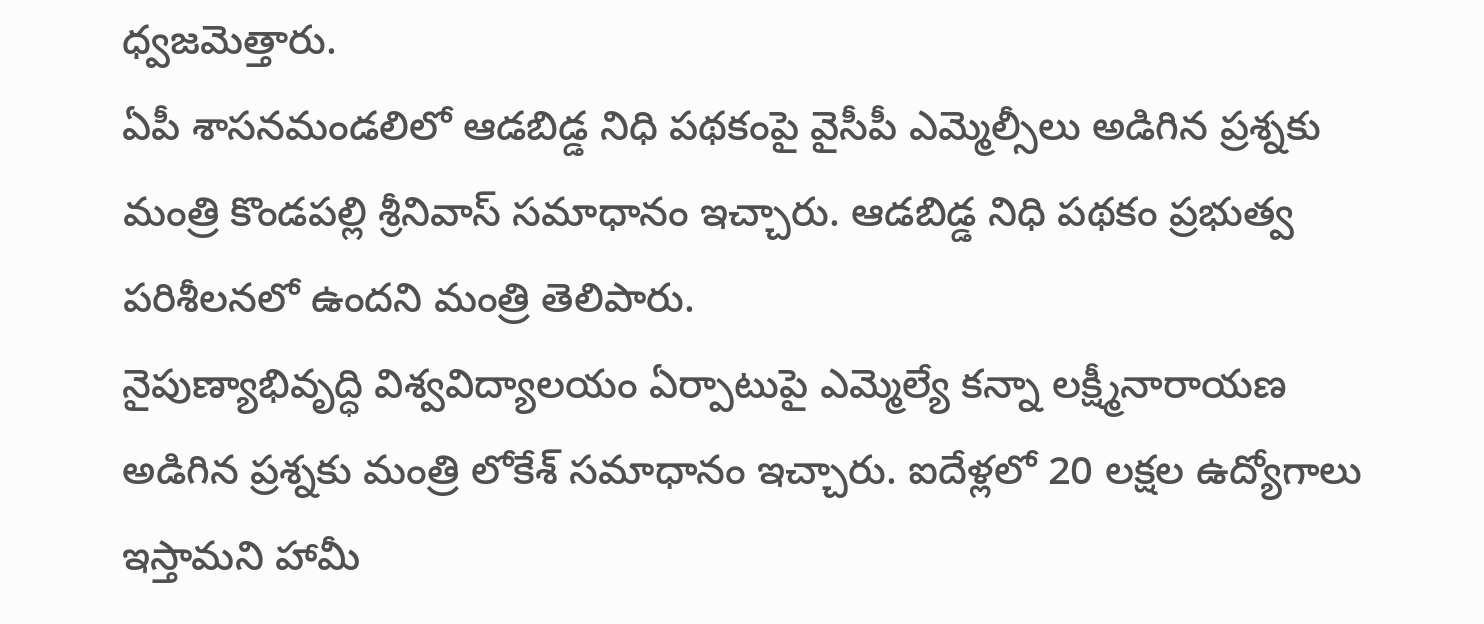ధ్వజమెత్తారు.
ఏపీ శాసనమండలిలో ఆడబిడ్డ నిధి పథకంపై వైసీపీ ఎమ్మెల్సీలు అడిగిన ప్రశ్నకు మంత్రి కొండపల్లి శ్రీనివాస్ సమాధానం ఇచ్చారు. ఆడబిడ్డ నిధి పథకం ప్రభుత్వ పరిశీలనలో ఉందని మంత్రి తెలిపారు.
నైపుణ్యాభివృద్ధి విశ్వవిద్యాలయం ఏర్పాటుపై ఎమ్మెల్యే కన్నా లక్ష్మీనారాయణ అడిగిన ప్రశ్నకు మంత్రి లోకేశ్ సమాధానం ఇచ్చారు. ఐదేళ్లలో 20 లక్షల ఉద్యోగాలు ఇస్తామని హామీ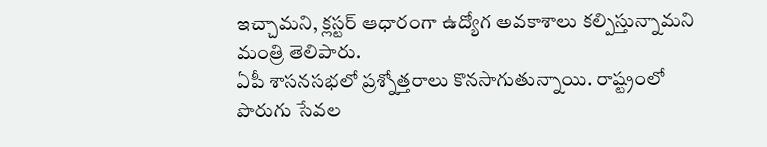ఇచ్చామని, క్లస్టర్ ఆధారంగా ఉద్యోగ అవకాశాలు కల్పిస్తున్నామని మంత్రి తెలిపారు.
ఏపీ శాసనసభలో ప్రశ్నోత్తరాలు కొనసాగుతున్నాయి. రాష్ట్రంలో పొరుగు సేవల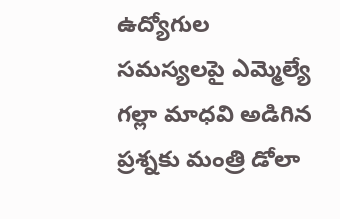ఉద్యోగుల సమస్యలపై ఎమ్మెల్యే గల్లా మాధవి అడిగిన ప్రశ్నకు మంత్రి డోలా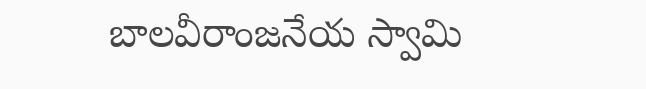బాలవీరాంజనేయ స్వామి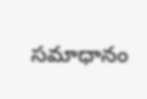సమాధానం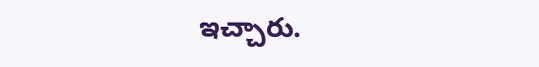ఇచ్చారు.